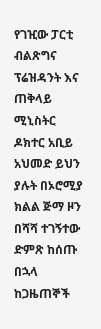የገዢው ፓርቲ ብልጽግና ፕሬዝዳንት እና ጠቅላይ ሚኒስትር ዶክተር አቢይ አህመድ ይህን ያሉት በኦሮሚያ ክልል ጅማ ዞን በሻሻ ተገኝተው ድምጽ ከሰጡ በኋላ ከጋዜጠኞች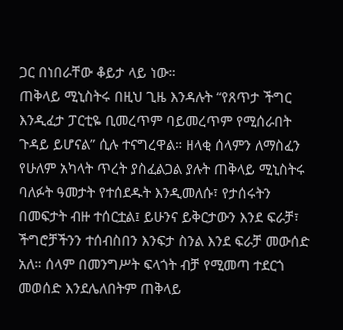ጋር በነበራቸው ቆይታ ላይ ነው።
ጠቅላይ ሚኒስትሩ በዚህ ጊዜ እንዳሉት “የጸጥታ ችግር እንዲፈታ ፓርቲዬ ቢመረጥም ባይመረጥም የሚሰራበት ጉዳይ ይሆናል” ሲሉ ተናግረዋል። ዘላቂ ሰላምን ለማስፈን የሁለም አካላት ጥረት ያስፈልጋል ያሉት ጠቅላይ ሚኒስትሩ ባለፉት ዓመታት የተሰደዱት እንዲመለሱ፣ የታሰሩትን በመፍታት ብዙ ተሰርቷል፤ ይሁንና ይቅርታውን እንደ ፍራቻ፣ ችግሮቻችንን ተሰብስበን እንፍታ ስንል እንደ ፍራቻ መውሰድ አለ። ሰላም በመንግሥት ፍላጎት ብቻ የሚመጣ ተደርጎ መወሰድ እንደሌለበትም ጠቅላይ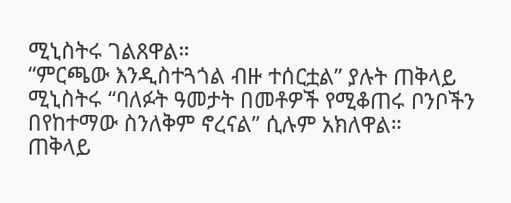ሚኒስትሩ ገልጸዋል።
“ምርጫው እንዲስተጓጎል ብዙ ተሰርቷል” ያሉት ጠቅላይ ሚኒስትሩ “ባለፉት ዓመታት በመቶዎች የሚቆጠሩ ቦንቦችን በየከተማው ስንለቅም ኖረናል” ሲሉም አክለዋል።
ጠቅላይ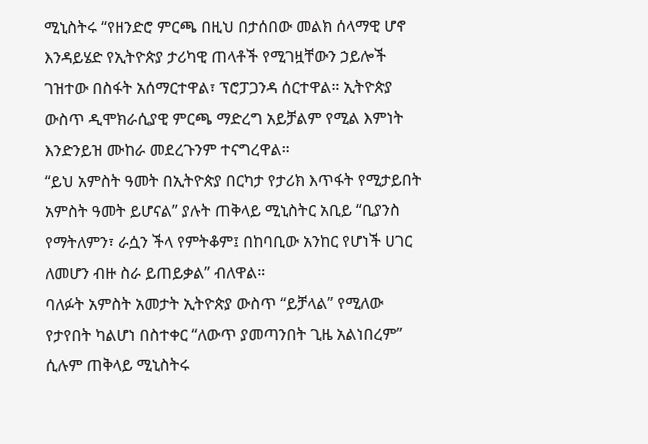ሚኒስትሩ “የዘንድሮ ምርጫ በዚህ በታሰበው መልክ ሰላማዊ ሆኖ እንዳይሄድ የኢትዮጵያ ታሪካዊ ጠላቶች የሚገዟቸውን ኃይሎች ገዝተው በስፋት አሰማርተዋል፣ ፕሮፓጋንዳ ሰርተዋል። ኢትዮጵያ ውስጥ ዲሞክራሲያዊ ምርጫ ማድረግ አይቻልም የሚል እምነት እንድንይዝ ሙከራ መደረጉንም ተናግረዋል።
“ይህ አምስት ዓመት በኢትዮጵያ በርካታ የታሪክ እጥፋት የሚታይበት አምስት ዓመት ይሆናል” ያሉት ጠቅላይ ሚኒስትር አቢይ “ቢያንስ የማትለምን፣ ራሷን ችላ የምትቆም፤ በከባቢው አንከር የሆነች ሀገር ለመሆን ብዙ ስራ ይጠይቃል” ብለዋል።
ባለፉት አምስት አመታት ኢትዮጵያ ውስጥ “ይቻላል” የሚለው የታየበት ካልሆነ በስተቀር “ለውጥ ያመጣንበት ጊዜ አልነበረም” ሲሉም ጠቅላይ ሚኒስትሩ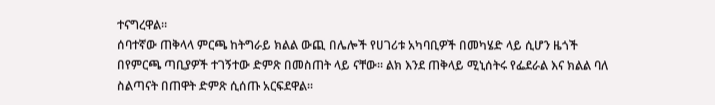ተናግረዋል።
ሰባተኛው ጠቅላላ ምርጫ ከትግራይ ክልል ውጪ በሌሎች የሀገሪቱ አካባቢዎች በመካሄድ ላይ ሲሆን ዜጎች በየምርጫ ጣቢያዎች ተገኝተው ድምጽ በመስጠት ላይ ናቸው። ልክ እንደ ጠቅላይ ሚኒሰትሩ የፌደራል እና ክልል ባለ ስልጣናት በጠዋት ድምጽ ሲሰጡ አርፍደዋል።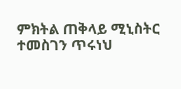ምክትል ጠቅላይ ሚኒስትር ተመስገን ጥሩነህ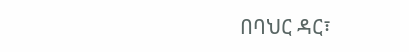በባህር ዳር፣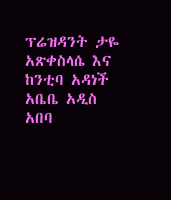ፕሬዝዳንት ታዬ አጽቀስላሴ እና ከንቲባ አዳነች አቤቤ አዲስ አበባ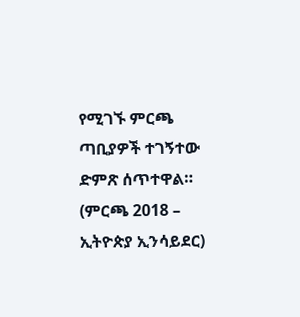የሚገኙ ምርጫ ጣቢያዎች ተገኝተው ድምጽ ሰጥተዋል። (ምርጫ 2018 – ኢትዮጵያ ኢንሳይደር)